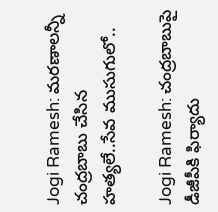Jogi Ramesh: మరణాలన్నీ చంద్రబాబు చేసిన హత్యలే..సేవ ముసుగులో..

Jogi Ramesh: చంద్రబాబుపై డీజీపీకి ఫిర్యాదు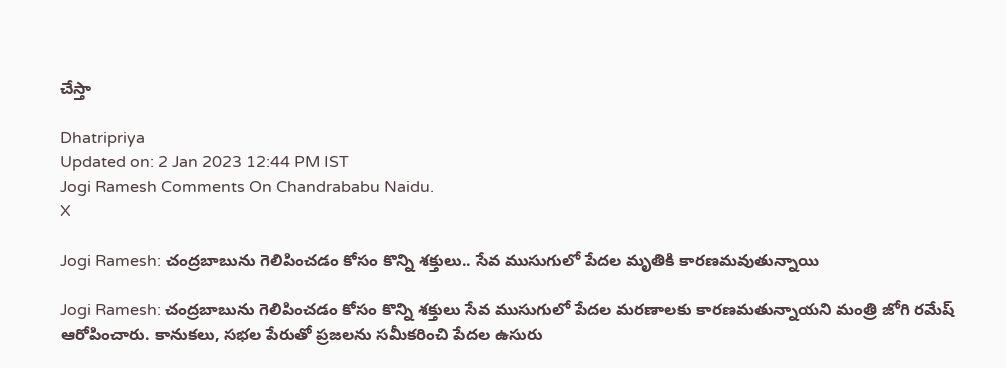చేస్తా

Dhatripriya
Updated on: 2 Jan 2023 12:44 PM IST
Jogi Ramesh Comments On Chandrababu Naidu.
X

Jogi Ramesh: చంద్రబాబును గెలిపించడం కోసం కొన్ని శక్తులు.. సేవ ముసుగులో పేదల మృతికి కారణమవుతున్నాయి

Jogi Ramesh: చంద్రబాబును గెలిపించడం కోసం కొన్ని శక్తులు సేవ ముసుగులో పేదల మరణాలకు కారణమతున్నాయని మంత్రి జోగి రమేష్ ఆరోపించారు. కానుకలు, సభల పేరుతో ప్రజలను సమీకరించి పేదల ఉసురు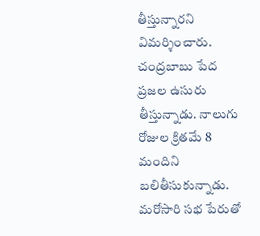తీస్తున్నారని విమర్శించారు. చంద్రబాబు పేద ప్రజల ఉసురు తీస్తున్నాడు. నాలుగు రోజుల క్రితమే 8 మందిని బలితీసుకున్నాడు. మరోసారి సభ పేరుతో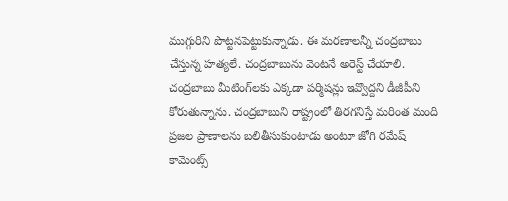ముగ్గురిని పొట్టనపెట్టుకున్నాడు. ఈ మరణాలన్నీ చంద్రబాబు చేస్తున్న హత్యలే. చంద్రబాబును వెంటనే అరెస్ట్ చేయాలి. చంద్రబాబు మీటింగ్‌లకు ఎక్కడా పర్మిషన్లు ఇవ్వొద్దని డీజీపీని కోరుతున్నాను. చంద్రబాబుని రాష్ట్రంలో తిరగనిస్తే మరింత మంది ప్రజల ప్రాణాలను బలితీసుకుంటాడు అంటూ జోగి రమేష్ కామెంట్స్‌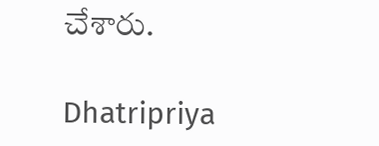చేశారు.

Dhatripriya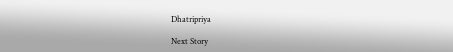Dhatripriya

Next Story